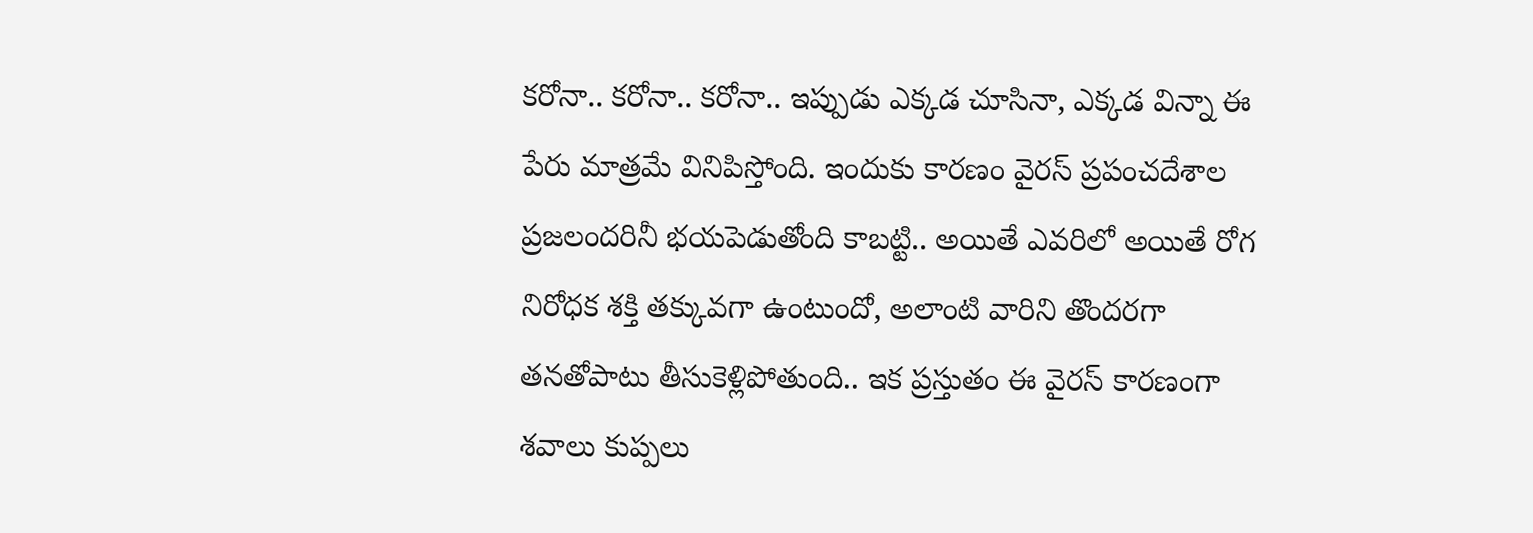కరోనా.. కరోనా.. కరోనా.. ఇప్పుడు ఎక్కడ చూసినా, ఎక్కడ విన్నా ఈ పేరు మాత్రమే వినిపిస్తోంది. ఇందుకు కారణం వైరస్ ప్రపంచదేశాల ప్రజలందరినీ భయపెడుతోంది కాబట్టి.. అయితే ఎవరిలో అయితే రోగ నిరోధక శక్తి తక్కువగా ఉంటుందో, అలాంటి వారిని తొందరగా తనతోపాటు తీసుకెళ్లిపోతుంది.. ఇక ప్రస్తుతం ఈ వైరస్ కారణంగా శవాలు కుప్పలు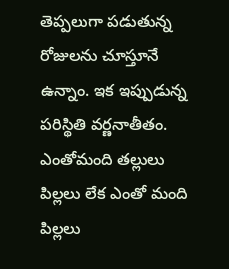తెప్పలుగా పడుతున్న రోజులను చూస్తూనే ఉన్నాం. ఇక ఇప్పుడున్న పరిస్థితి వర్ణనాతీతం. ఎంతోమంది తల్లులు పిల్లలు లేక ఎంతో మంది పిల్లలు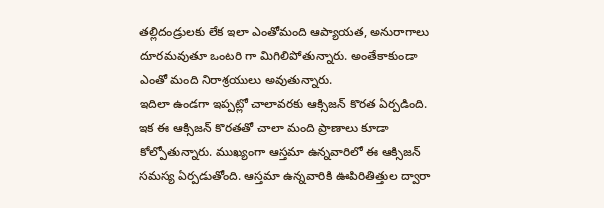తల్లిదండ్రులకు లేక ఇలా ఎంతోమంది ఆప్యాయత, అనురాగాలు దూరమవుతూ ఒంటరి గా మిగిలిపోతున్నారు. అంతేకాకుండా ఎంతో మంది నిరాశ్రయులు అవుతున్నారు.
ఇదిలా ఉండగా ఇప్పట్లో చాలావరకు ఆక్సిజన్ కొరత ఏర్పడింది. ఇక ఈ ఆక్సిజన్ కొరతతో చాలా మంది ప్రాణాలు కూడా కోల్పోతున్నారు. ముఖ్యంగా ఆస్తమా ఉన్నవారిలో ఈ ఆక్సిజన్ సమస్య ఏర్పడుతోంది. ఆస్తమా ఉన్నవారికి ఊపిరితిత్తుల ద్వారా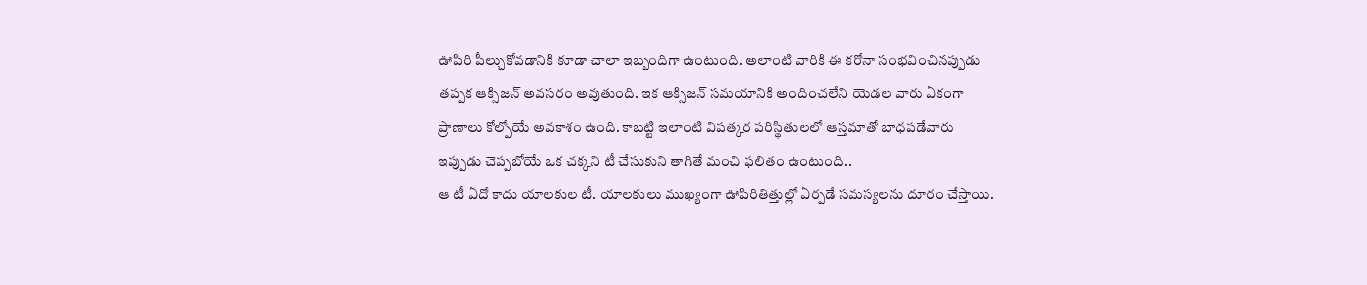ఊపిరి పీల్చుకోవడానికి కూడా చాలా ఇబ్బందిగా ఉంటుంది. అలాంటి వారికి ఈ కరోనా సంభవించినప్పుడు తప్పక ఆక్సిజన్ అవసరం అవుతుంది. ఇక ఆక్సిజన్ సమయానికి అందించలేని యెడల వారు ఏకంగా ప్రాణాలు కోల్పోయే అవకాశం ఉంది. కాబట్టి ఇలాంటి విపత్కర పరిస్థితులలో ఆస్తమాతో బాధపడేవారు ఇప్పుడు చెప్పబోయే ఒక చక్కని టీ చేసుకుని తాగితే మంచి ఫలితం ఉంటుంది..
ఆ టీ ఏదో కాదు యాలకుల టీ. యాలకులు ముఖ్యంగా ఊపిరితిత్తుల్లో ఏర్పడే సమస్యలను దూరం చేస్తాయి.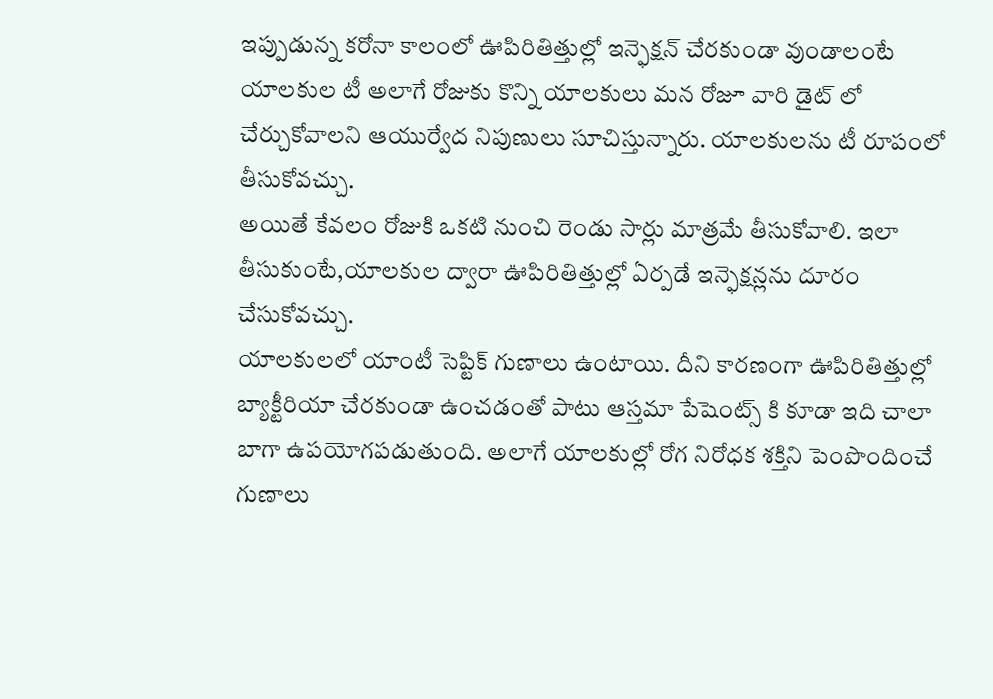ఇప్పుడున్న కరోనా కాలంలో ఊపిరితిత్తుల్లో ఇన్ఫెక్షన్ చేరకుండా వుండాలంటే యాలకుల టీ అలాగే రోజుకు కొన్ని యాలకులు మన రోజూ వారి డైట్ లో చేర్చుకోవాలని ఆయుర్వేద నిపుణులు సూచిస్తున్నారు. యాలకులను టీ రూపంలో తీసుకోవచ్చు.
అయితే కేవలం రోజుకి ఒకటి నుంచి రెండు సార్లు మాత్రమే తీసుకోవాలి. ఇలా తీసుకుంటే,యాలకుల ద్వారా ఊపిరితిత్తుల్లో ఏర్పడే ఇన్ఫెక్షన్లను దూరం చేసుకోవచ్చు.
యాలకులలో యాంటీ సెప్టిక్ గుణాలు ఉంటాయి. దీని కారణంగా ఊపిరితిత్తుల్లో బ్యాక్టీరియా చేరకుండా ఉంచడంతో పాటు ఆస్తమా పేషెంట్స్ కి కూడా ఇది చాలా బాగా ఉపయోగపడుతుంది. అలాగే యాలకుల్లో రోగ నిరోధక శక్తిని పెంపొందించే గుణాలు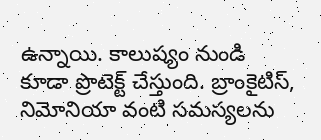ఉన్నాయి. కాలుష్యం నుండి కూడా ప్రొటెక్ట్ చేస్తుంది. బ్రాంకైటిస్, నిమోనియా వంటి సమస్యలను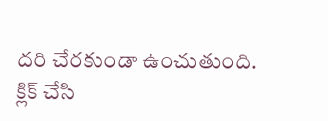దరి చేరకుండా ఉంచుతుంది.
క్లిక్ చేసి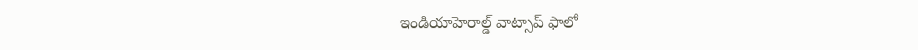ఇండియాహెరాల్డ్ వాట్సాప్ ఫాలో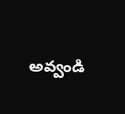అవ్వండి